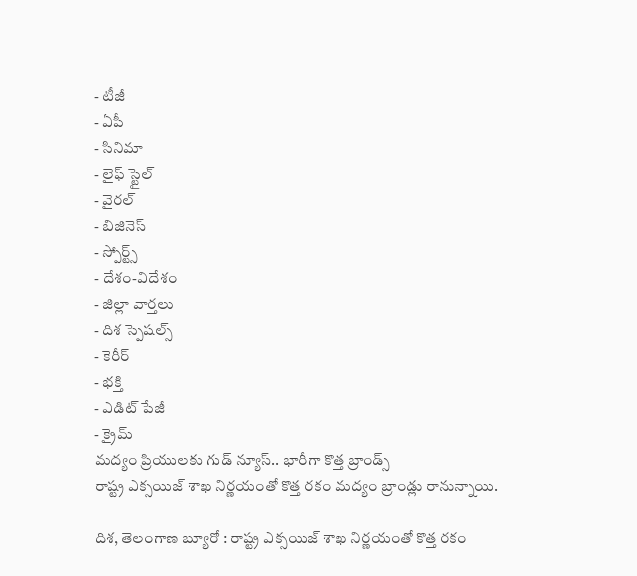- టీజీ
- ఏపీ
- సినిమా
- లైఫ్ స్టైల్
- వైరల్
- బిజినెస్
- స్పోర్ట్స్
- దేశం-విదేశం
- జిల్లా వార్తలు
- దిశ స్పెషల్స్
- కెరీర్
- భక్తి
- ఎడిట్ పేజీ
- క్రైమ్
మద్యం ప్రియులకు గుడ్ న్యూస్.. భారీగా కొత్త బ్రాండ్స్
రాష్ట్ర ఎక్సయిజ్ శాఖ నిర్ణయంతో కొత్త రకం మద్యం బ్రాండ్లు రానున్నాయి.

దిశ, తెలంగాణ బ్యూరో : రాష్ట్ర ఎక్సయిజ్ శాఖ నిర్ణయంతో కొత్త రకం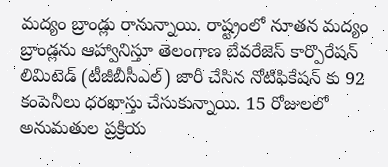మద్యం బ్రాండ్లు రానున్నాయి. రాష్ట్రంలో నూతన మద్యం బ్రాండ్లను ఆహ్వానిస్తూ తెలంగాణ బేవరేజెస్ కార్పొరేషన్ లిమిటెడ్ (టీజీబీసీఎల్) జారీ చేసిన నోటిఫికేషన్ కు 92 కంపెనీలు ధరఖాస్తు చేసుకున్నాయి. 15 రోజులలో అనుమతుల ప్రక్రియ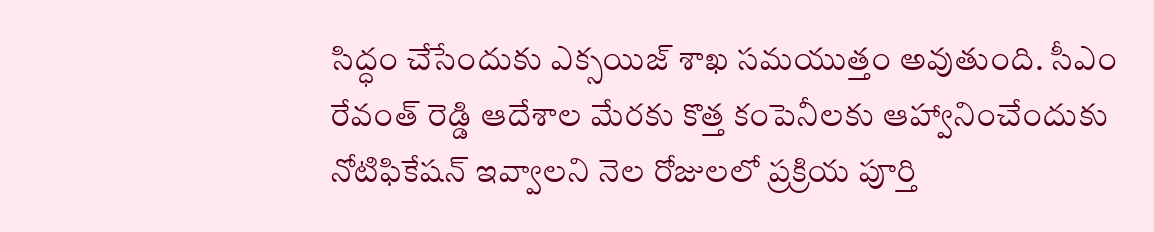సిద్ధం చేసేందుకు ఎక్సయిజ్ శాఖ సమయుత్తం అవుతుంది. సీఎం రేవంత్ రెడ్డి ఆదేశాల మేరకు కొత్త కంపెనీలకు ఆహ్వానించేందుకు నోటిఫికేషన్ ఇవ్వాలని నెల రోజులలో ప్రక్రియ పూర్తి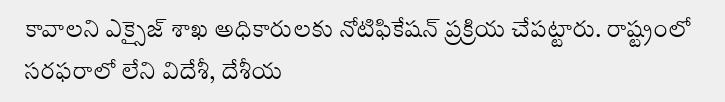కావాలని ఎక్సైజ్ శాఖ అధికారులకు నోటిఫికేషన్ ప్రక్రియ చేపట్టారు. రాష్ట్రంలో సరఫరాలో లేని విదేశీ, దేశీయ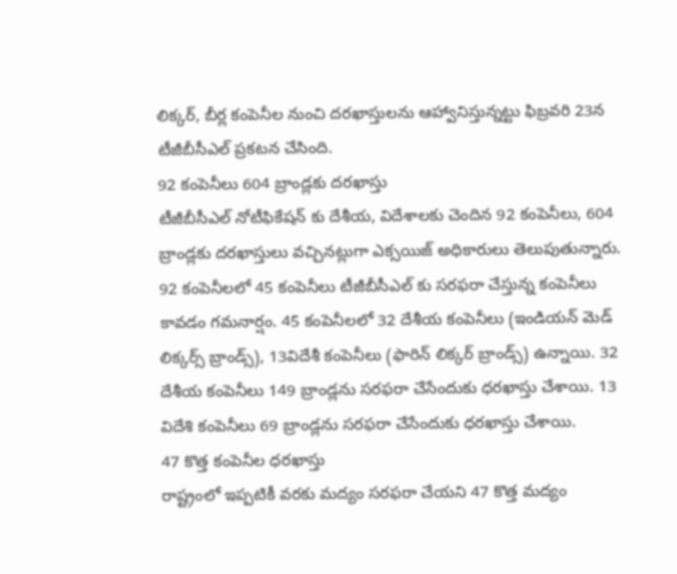లిక్కర్, బీర్ల కంపెనీల నుంచి దరఖాస్తులను ఆహ్వానిస్తున్నట్టు ఫిబ్రవరి 23న టీజీబీసీఎల్ ప్రకటన చేసింది.
92 కంపెనీలు 604 బ్రాండ్లకు దరఖాస్తు
టీజీబీసీఎల్ నోటీఫికేషన్ కు దేశీయ, విదేశాలకు చెందిన 92 కంపెనీలు, 604 బ్రాండ్లకు దరఖాస్తులు వచ్చినట్లుగా ఎక్సయిజ్ అధికారులు తెలుపుతున్నారు. 92 కంపెనీలలో 45 కంపెనీలు టీజీబీసీఎల్ కు సరఫరా చేస్తున్న కంపెనీలు కావడం గమనార్షం. 45 కంపెనీలలో 32 దేశీయ కంపెనీలు (ఇండియన్ మెడ్ లిక్కర్స్ బ్రాండ్స్), 13విదేశీ కంపెనీలు (ఫారిన్ లిక్కర్ బ్రాండ్స్) ఉన్నాయి. 32 దేశీయ కంపెనీలు 149 బ్రాండ్లను సరఫరా చేసేందుకు ధరఖాస్తు చేశాయి. 13 విదేశి కంపెనీలు 69 బ్రాండ్లను సరఫరా చేసేందుకు ధరఖాస్తు చేశాయి.
47 కొత్త కంపెనీల ధరఖాస్తు
రాష్ట్రంలో ఇప్పటికీ వరకు మద్యం సరఫరా చేయని 47 కొత్త మద్యం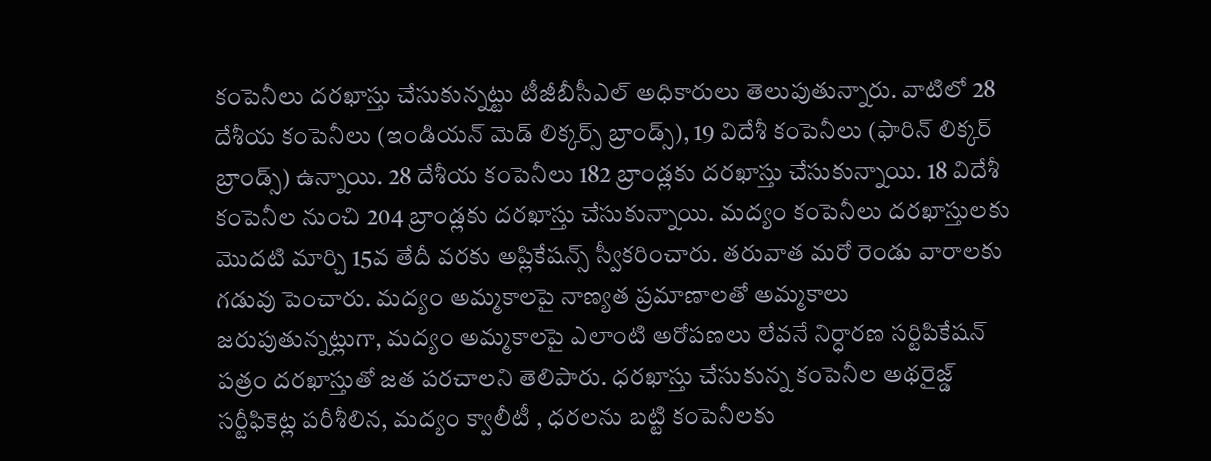కంపెనీలు దరఖాస్తు చేసుకున్నట్టు టీజీబీసీఎల్ అధికారులు తెలుపుతున్నారు. వాటిలో 28 దేశీయ కంపెనీలు (ఇండియన్ మెడ్ లిక్కర్స్ బ్రాండ్స్), 19 విదేశీ కంపెనీలు (ఫారిన్ లిక్కర్ బ్రాండ్స్) ఉన్నాయి. 28 దేశీయ కంపెనీలు 182 బ్రాండ్లకు దరఖాస్తు చేసుకున్నాయి. 18 విదేశీ కంపెనీల నుంచి 204 బ్రాండ్లకు దరఖాస్తు చేసుకున్నాయి. మద్యం కంపెనీలు దరఖాస్తులకు మొదటి మార్చి 15వ తేదీ వరకు అప్లికేషన్స్ స్వీకరించారు. తరువాత మరో రెండు వారాలకు గడువు పెంచారు. మద్యం అమ్మకాలపై నాణ్యత ప్రమాణాలతో అమ్మకాలు జరుపుతున్నట్లుగా, మద్యం అమ్మకాలపై ఎలాంటి అరోపణలు లేవనే నిర్ధారణ సర్టిపికేషన్ పత్రం దరఖాస్తుతో జత పరచాలని తెలిపారు. ధరఖాస్తు చేసుకున్న కంపెనీల అథరైజ్డ్ సర్టీఫికెట్ల పరీశీలిన, మద్యం క్వాలీటీ , ధరలను బట్టి కంపెనీలకు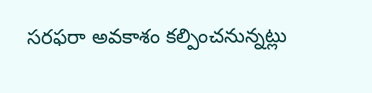సరఫరా అవకాశం కల్పించనున్నట్లు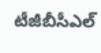టీజీబీసీఎల్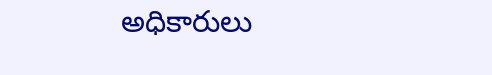అధికారులు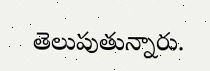తెలుపుతున్నారు.